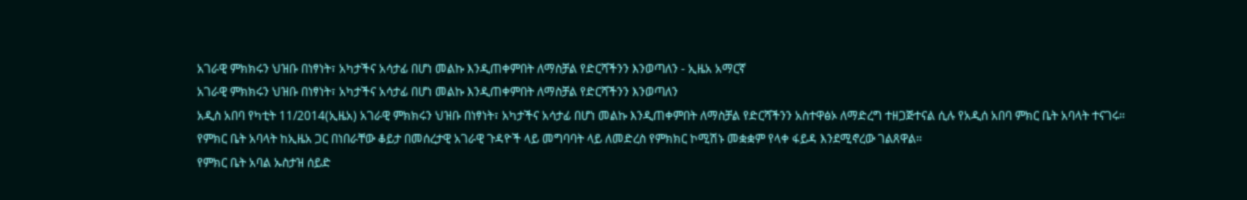አገራዊ ምክክሩን ህዝቡ በነፃነት፣ አካታችና አሳታፊ በሆነ መልኩ እንዲጠቀምበት ለማስቻል የድርሻችንን እንወጣለን - ኢዜአ አማርኛ
አገራዊ ምክክሩን ህዝቡ በነፃነት፣ አካታችና አሳታፊ በሆነ መልኩ እንዲጠቀምበት ለማስቻል የድርሻችንን እንወጣለን
አዲስ አበባ የካቲት 11/2014(ኢዜአ) አገራዊ ምክክሩን ህዝቡ በነፃነት፣ አካታችና አሳታፊ በሆነ መልኩ እንዲጠቀምበት ለማስቻል የድርሻችንን አስተዋፅኦ ለማድረግ ተዘጋጅተናል ሲሉ የአዲሰ አበባ ምክር ቤት አባላት ተናገሩ።
የምክር ቤት አባላት ከኢዜአ ጋር በነበራቸው ቆይታ በመሰረታዊ አገራዊ ጉዳዮች ላይ መግባባት ላይ ለመድረስ የምክክር ኮሚሽኑ መቋቋም የላቀ ፋይዳ እንደሚኖረው ገልጸዋል።
የምክር ቤት አባል ኡስታዝ ሰይድ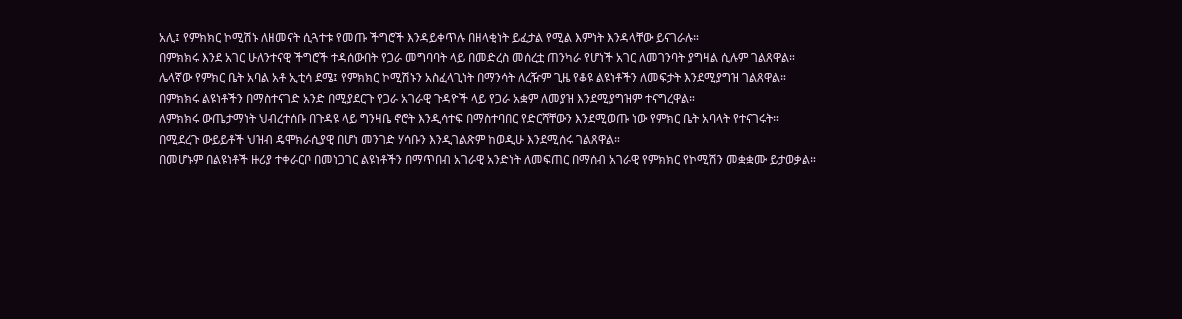አሊ፤ የምክክር ኮሚሽኑ ለዘመናት ሲጓተቱ የመጡ ችግሮች እንዳይቀጥሉ በዘላቂነት ይፈታል የሚል እምነት እንዳላቸው ይናገራሉ።
በምክክሩ እንደ አገር ሁለንተናዊ ችግሮች ተዳሰውበት የጋራ መግባባት ላይ በመድረስ መሰረቷ ጠንካራ የሆነች አገር ለመገንባት ያግዛል ሲሉም ገልጸዋል።
ሌላኛው የምክር ቤት አባል አቶ ኢቲሳ ደሜ፤ የምክክር ኮሚሽኑን አስፈላጊነት በማንሳት ለረዥም ጊዜ የቆዩ ልዩነቶችን ለመፍታት እንደሚያግዝ ገልጸዋል።
በምክክሩ ልዩነቶችን በማስተናገድ አንድ በሚያደርጉ የጋራ አገራዊ ጉዳዮች ላይ የጋራ አቋም ለመያዝ እንደሚያግዝም ተናግረዋል።
ለምክክሩ ውጤታማነት ህብረተሰቡ በጉዳዩ ላይ ግንዛቤ ኖሮት እንዲሳተፍ በማስተባበር የድርሻቸውን እንደሚወጡ ነው የምክር ቤት አባላት የተናገሩት።
በሚደረጉ ውይይቶች ህዝብ ዴሞክራሲያዊ በሆነ መንገድ ሃሳቡን እንዲገልጽም ከወዲሁ እንደሚሰሩ ገልጸዋል።
በመሆኑም በልዩነቶች ዙሪያ ተቀራርቦ በመነጋገር ልዩነቶችን በማጥበብ አገራዊ አንድነት ለመፍጠር በማሰብ አገራዊ የምክክር የኮሚሽን መቋቋሙ ይታወቃል።